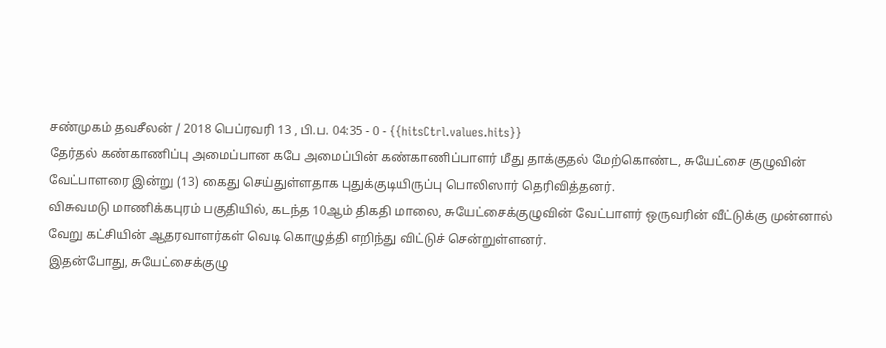சண்முகம் தவசீலன் / 2018 பெப்ரவரி 13 , பி.ப. 04:35 - 0 - {{hitsCtrl.values.hits}}
தேர்தல் கண்காணிப்பு அமைப்பான கபே அமைப்பின் கண்காணிப்பாளர் மீது தாக்குதல் மேற்கொண்ட, சுயேட்சை குழுவின் வேட்பாளரை இன்று (13) கைது செய்துள்ளதாக புதுக்குடியிருப்பு பொலிஸார் தெரிவித்தனர்.
விசுவமடு மாணிக்கபுரம் பகுதியில், கடந்த 10ஆம் திகதி மாலை, சுயேட்சைக்குழுவின் வேட்பாளர் ஒருவரின் வீட்டுக்கு முன்னால் வேறு கட்சியின் ஆதரவாளர்கள் வெடி கொழுத்தி எறிந்து விட்டுச் சென்றுள்ளனர்.
இதன்போது, சுயேட்சைக்குழு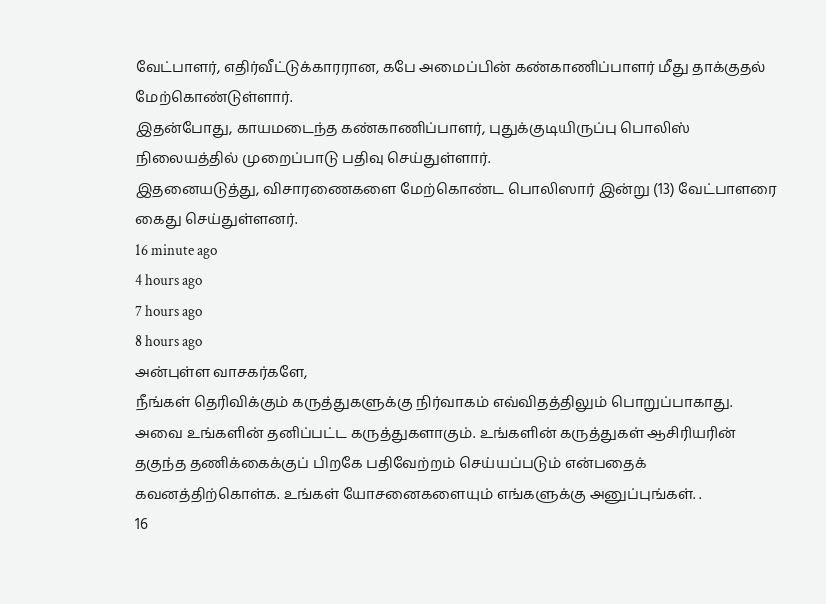வேட்பாளர், எதிர்வீட்டுக்காரரான, கபே அமைப்பின் கண்காணிப்பாளர் மீது தாக்குதல் மேற்கொண்டுள்ளார்.
இதன்போது, காயமடைந்த கண்காணிப்பாளர், புதுக்குடியிருப்பு பொலிஸ் நிலையத்தில் முறைப்பாடு பதிவு செய்துள்ளார்.
இதனையடுத்து, விசாரணைகளை மேற்கொண்ட பொலிஸார் இன்று (13) வேட்பாளரை கைது செய்துள்ளனர்.
16 minute ago
4 hours ago
7 hours ago
8 hours ago
அன்புள்ள வாசகர்களே,
நீங்கள் தெரிவிக்கும் கருத்துகளுக்கு நிர்வாகம் எவ்விதத்திலும் பொறுப்பாகாது. அவை உங்களின் தனிப்பட்ட கருத்துகளாகும். உங்களின் கருத்துகள் ஆசிரியரின் தகுந்த தணிக்கைக்குப் பிறகே பதிவேற்றம் செய்யப்படும் என்பதைக் கவனத்திற்கொள்க. உங்கள் யோசனைகளையும் எங்களுக்கு அனுப்புங்கள். .
16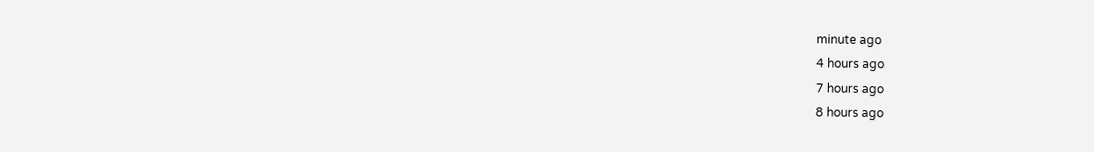minute ago
4 hours ago
7 hours ago
8 hours ago